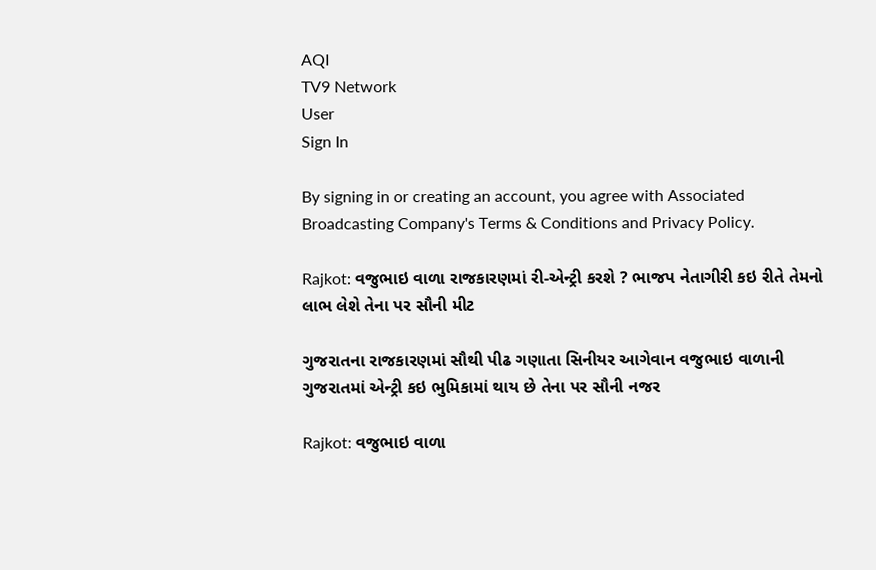AQI
TV9 Network
User
Sign In

By signing in or creating an account, you agree with Associated Broadcasting Company's Terms & Conditions and Privacy Policy.

Rajkot: વજુભાઇ વાળા રાજકારણમાં રી-એન્ટ્રી કરશે ? ભાજપ નેતાગીરી કઇ રીતે તેમનો લાભ લેશે તેના પર સૌની મીટ

ગુજરાતના રાજકારણમાં સૌથી પીઢ ગણાતા સિનીયર આગેવાન વજુભાઇ વાળાની ગુજરાતમાં એન્ટ્રી કઇ ભુમિકામાં થાય છે તેના પર સૌની નજર

Rajkot: વજુભાઇ વાળા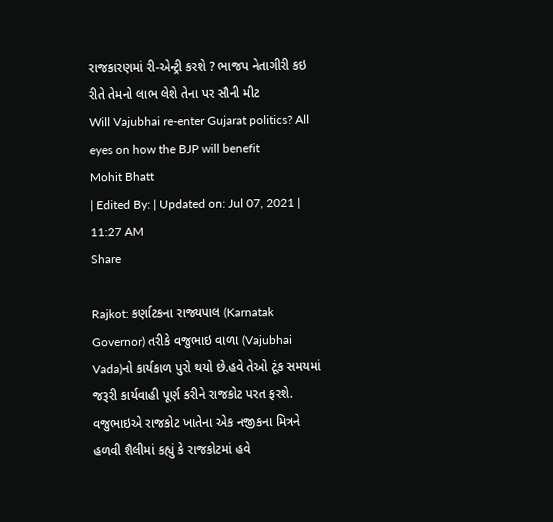રાજકારણમાં રી-એન્ટ્રી કરશે ? ભાજપ નેતાગીરી કઇ રીતે તેમનો લાભ લેશે તેના પર સૌની મીટ
Will Vajubhai re-enter Gujarat politics? All eyes on how the BJP will benefit
Mohit Bhatt
| Edited By: | Updated on: Jul 07, 2021 | 11:27 AM
Share

Rajkot: કર્ણાટકના રાજ્યપાલ (Karnatak Governor) તરીકે વજુભાઇ વાળા (Vajubhai Vada)નો કાર્યકાળ પુરો થયો છે.હવે તેઓ ટૂંક સમયમાં જરૂરી કાર્યવાહી પૂર્ણ કરીને રાજકોટ પરત ફરશે. વજુભાઇએ રાજકોટ ખાતેના એક નજીકના મિત્રને હળવી શૈલીમાં કહ્યું કે રાજકોટમાં હવે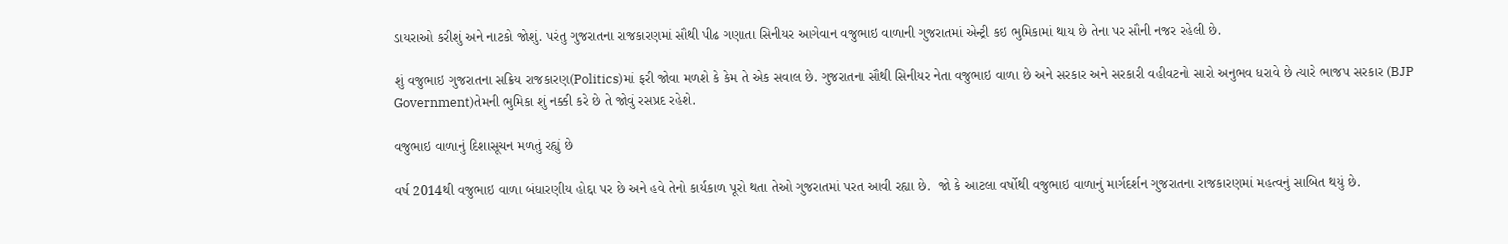ડાયરાઓ કરીશું અને નાટકો જોશું. પરંતુ ગુજરાતના રાજકારણમાં સૌથી પીઢ ગણાતા સિનીયર આગેવાન વજુભાઇ વાળાની ગુજરાતમાં એન્ટ્રી કઇ ભુમિકામાં થાય છે તેના પર સૌની નજર રહેલી છે.

શું વજુભાઇ ગુજરાતના સક્રિય રાજકારણ(Politics)માં ફરી જોવા મળશે કે કેમ તે એક સવાલ છે. ગુજરાતના સૌથી સિનીયર નેતા વજુભાઇ વાળા છે અને સરકાર અને સરકારી વહીવટનો સારો અનુભવ ધરાવે છે ત્યારે ભાજપ સરકાર (BJP Government)તેમની ભુમિકા શું નક્કી કરે છે તે જોવું રસપ્રદ રહેશે.

વજુભાઇ વાળાનું દિશાસૂચન મળતું રહ્યું છે

વર્ષ 2014થી વજુભાઇ વાળા બંધારણીય હોદ્દા પર છે અને હવે તેનો કાર્યકાળ પૂરો થતા તેઓ ગુજરાતમાં પરત આવી રહ્યા છે.  જો કે આટલા વર્ષોથી વજુભાઇ વાળાનું માર્ગદર્શન ગુજરાતના રાજકારણમાં મહત્વનું સાબિત થયું છે.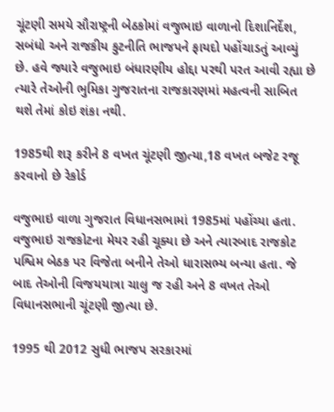ચૂંટણી સમયે સૌરાષ્ટ્રની બેઠકોમાં વજુભાઇ વાળાનો દિશાનિર્દેશ, સબંધો અને રાજકીય કુટનીતિ ભાજપને ફાયદો પહોંચાડતું આવ્યું છે. હવે જ્યારે વજુભાઇ બંધારણીય હોદ્દા પરથી પરત આવી રહ્યા છે ત્યારે તેઓની ભુમિકા ગુજરાતના રાજકારણમાં મહત્વની સાબિત થશે તેમાં કોઇ શંકા નથી.

1985થી શરૂ કરીને 8 વખત ચૂંટણી જીત્યા,18 વખત બજેટ રજૂ કરવાનો છે રેકોર્ડ

વજુભાઇ વાળા ગુજરાત વિધાનસભામાં 1985માં પહોંચ્યા હતા. વજુભાઇ રાજકોટના મેયર રહી ચૂક્યા છે અને ત્યારબાદ રાજકોટ પશ્વિમ બેઠક પર વિજેતા બનીને તેઓ ધારાસભ્ય બન્યા હતા. જે બાદ તેઓની વિજયયાત્રા ચાલુ જ રહી અને 8 વખત તેઓ વિધાનસભાની ચૂંટણી જીત્યા છે.

1995 થી 2012 સુધી ભાજપ સરકારમાં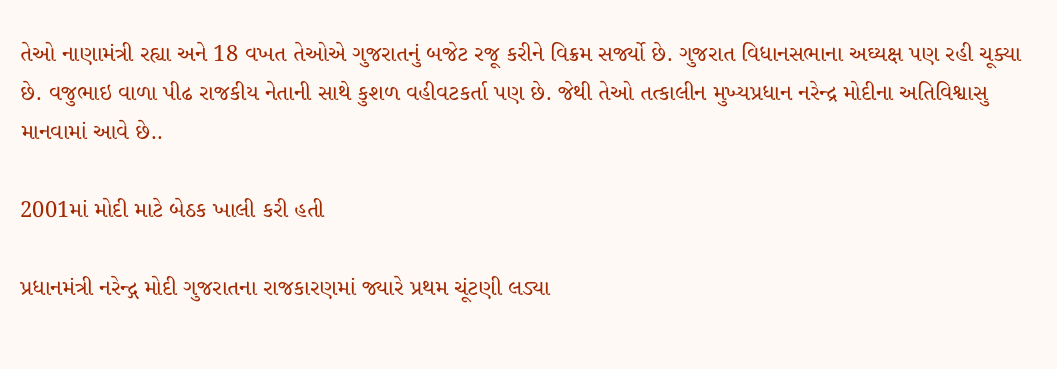તેઓ નાણામંત્રી રહ્યા અને 18 વખત તેઓએ ગુજરાતનું બજેટ રજૂ કરીને વિક્રમ સર્જ્યો છે. ગુજરાત વિધાનસભાના અઘ્યક્ષ પણ રહી ચૂક્યા છે. વજુભાઇ વાળા પીઢ રાજકીય નેતાની સાથે કુશળ વહીવટકર્તા પણ છે. જેથી તેઓ તત્કાલીન મુખ્યપ્રધાન નરેન્દ્ર મોદીના અતિવિશ્વાસુ માનવામાં આવે છે..

2001માં મોદી માટે બેઠક ખાલી કરી હતી

પ્રધાનમંત્રી નરેન્દ્ગ મોદી ગુજરાતના રાજકારણમાં જ્યારે પ્રથમ ચૂંટણી લડ્યા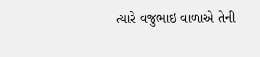ત્યારે વજુભાઇ વાળાએ તેની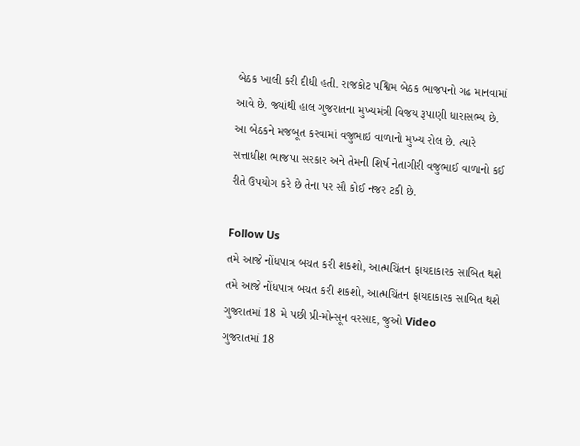બેઠક ખાલી કરી દીધી હતી. રાજકોટ પશ્વિમ બેઠક ભાજપનો ગઢ માનવામાં આવે છે. જ્યાંથી હાલ ગુજરાતના મુખ્યમંત્રી વિજય રૂપાણી ધારાસભ્ય છે. આ બેઠકને મજબૂત કરવામાં વજુભાઇ વાળાનો મુખ્ય રોલ છે. ત્યારે સત્તાધીશ ભાજપા સરકાર અને તેમની શિર્ષ નેતાગીરી વજુભાઈ વાળાનો કઈ રીતે ઉપયોગ કરે છે તેના પર સૌ કોઈ નજર ટકી છે.

Follow Us
તમે આજે નોંધપાત્ર બચત કરી શકશો, આત્મચિંતન ફાયદાકારક સાબિત થશે
તમે આજે નોંધપાત્ર બચત કરી શકશો, આત્મચિંતન ફાયદાકારક સાબિત થશે
ગુજરાતમાં 18 મે પછી પ્રી-મોન્સૂન વરસાદ, જુઓ Video
ગુજરાતમાં 18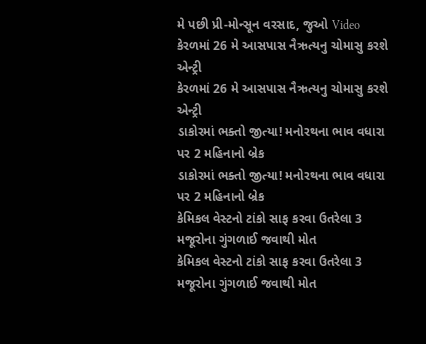મે પછી પ્રી-મોન્સૂન વરસાદ, જુઓ Video
કેરળમાં 26 મે આસપાસ નૈઋત્યનુ ચોમાસુ કરશે એન્ટ્રી
કેરળમાં 26 મે આસપાસ નૈઋત્યનુ ચોમાસુ કરશે એન્ટ્રી
ડાકોરમાં ભક્તો જીત્યા! મનોરથના ભાવ વધારા પર 2 મહિનાનો બ્રેક
ડાકોરમાં ભક્તો જીત્યા! મનોરથના ભાવ વધારા પર 2 મહિનાનો બ્રેક
કેમિકલ વેસ્ટનો ટાંકો સાફ કરવા ઉતરેલા 3 મજૂરોના ગુંગળાઈ જવાથી મોત
કેમિકલ વેસ્ટનો ટાંકો સાફ કરવા ઉતરેલા 3 મજૂરોના ગુંગળાઈ જવાથી મોત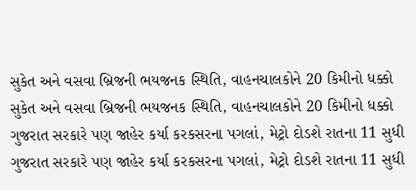સુકેત અને વસવા બ્રિજની ભયજનક સ્થિતિ, વાહનચાલકોને 20 કિમીનો ધક્કો
સુકેત અને વસવા બ્રિજની ભયજનક સ્થિતિ, વાહનચાલકોને 20 કિમીનો ધક્કો
ગુજરાત સરકારે પણ જાહેર કર્યા કરકસરના પગલાં, મેટ્રો દોડશે રાતના 11 સુધી
ગુજરાત સરકારે પણ જાહેર કર્યા કરકસરના પગલાં, મેટ્રો દોડશે રાતના 11 સુધી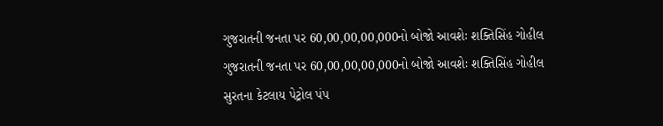ગુજરાતની જનતા પર 60,00,00,00,000નો બોજો આવશેઃ શક્તિસિંહ ગોહીલ
ગુજરાતની જનતા પર 60,00,00,00,000નો બોજો આવશેઃ શક્તિસિંહ ગોહીલ
સુરતના કેટલાય પેટ્રોલ પંપ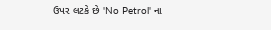ઉપર લટકે છે 'No Petrol' ના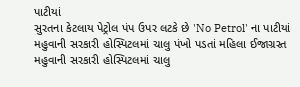પાટીયાં
સુરતના કેટલાય પેટ્રોલ પંપ ઉપર લટકે છે 'No Petrol' ના પાટીયાં
મહુવાની સરકારી હોસ્પિટલમાં ચાલુ પંખો પડતાં મહિલા ઈજાગ્રસ્ત
મહુવાની સરકારી હોસ્પિટલમાં ચાલુ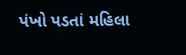પંખો પડતાં મહિલા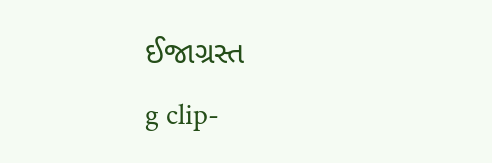ઈજાગ્રસ્ત
g clip-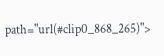path="url(#clip0_868_265)">